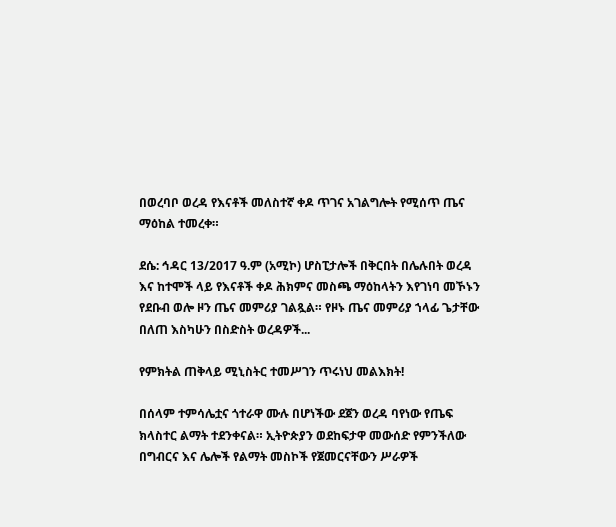በወረባቦ ወረዳ የእናቶች መለስተኛ ቀዶ ጥገና አገልግሎት የሚሰጥ ጤና ማዕከል ተመረቀ።

ደሴ: ኅዳር 13/2017 ዓ.ም (አሚኮ) ሆስፒታሎች በቅርበት በሌሉበት ወረዳ እና ከተሞች ላይ የእናቶች ቀዶ ሕክምና መስጫ ማዕከላትን እየገነባ መኾኑን የደቡብ ወሎ ዞን ጤና መምሪያ ገልጿል። የዞኑ ጤና መምሪያ ኀላፊ ጌታቸው በለጠ እስካሁን በስድስት ወረዳዎች...

የምክትል ጠቅላይ ሚኒስትር ተመሥገን ጥሩነህ መልእክት!

በሰላም ተምሳሌቷና ጎተራዋ ሙሉ በሆነችው ደጀን ወረዳ ባየነው የጤፍ ክላስተር ልማት ተደንቀናል። ኢትዮጵያን ወደከፍታዋ መውሰድ የምንችለው በግብርና እና ሌሎች የልማት መስኮች የጀመርናቸውን ሥራዎች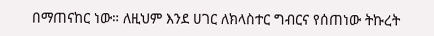በማጠናከር ነው። ለዚህም እንደ ሀገር ለክላስተር ግብርና የሰጠነው ትኩረት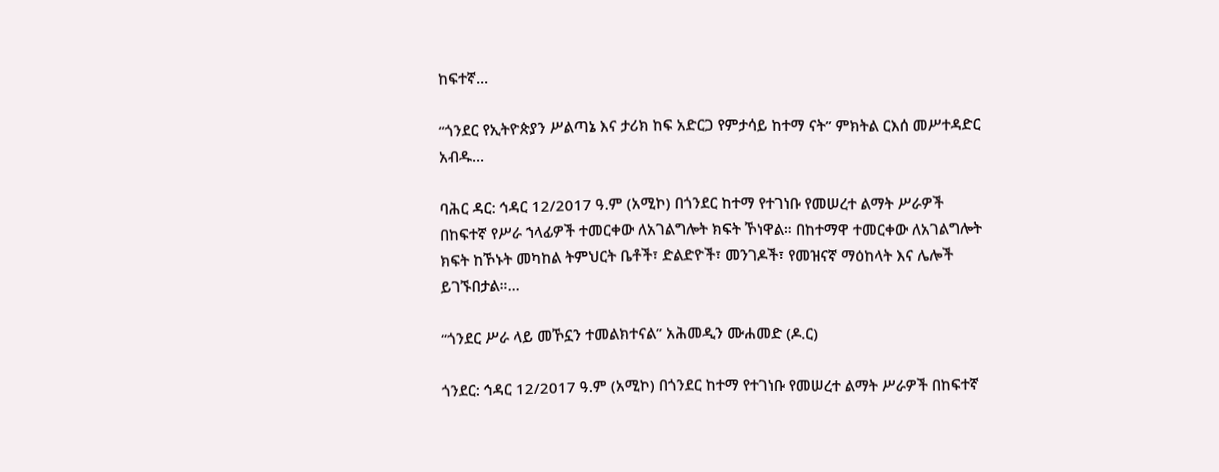ከፍተኛ...

“ጎንደር የኢትዮጵያን ሥልጣኔ እና ታሪክ ከፍ አድርጋ የምታሳይ ከተማ ናት” ምክትል ርእሰ መሥተዳድር አብዱ...

ባሕር ዳር: ኅዳር 12/2017 ዓ.ም (አሚኮ) በጎንደር ከተማ የተገነቡ የመሠረተ ልማት ሥራዎች በከፍተኛ የሥራ ኀላፊዎች ተመርቀው ለአገልግሎት ክፍት ኾነዋል። በከተማዋ ተመርቀው ለአገልግሎት ክፍት ከኾኑት መካከል ትምህርት ቤቶች፣ ድልድዮች፣ መንገዶች፣ የመዝናኛ ማዕከላት እና ሌሎች ይገኙበታል።...

“ጎንደር ሥራ ላይ መኾኗን ተመልክተናል” አሕመዲን ሙሐመድ (ዶ.ር)

ጎንደር: ኅዳር 12/2017 ዓ.ም (አሚኮ) በጎንደር ከተማ የተገነቡ የመሠረተ ልማት ሥራዎች በከፍተኛ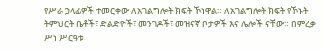የሥራ ኃላፊዎች ተመርቀው ለአገልግሎት ክፍት ኾነዋል። ለአገልግሎት ክፍት የኾኑት ትምህርት ቤቶች፣ ድልድዮች፣ መንገዶች፣ መዝናኛ ቦታዎች እና ሌሎች ናቸው። በምረቃ ሥነ ሥርዓቱ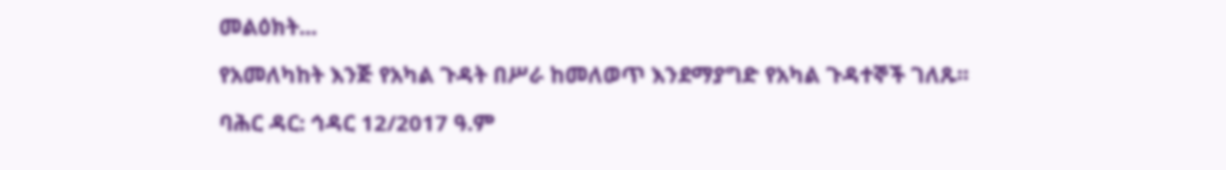መልዕክት...

የአመለካከት እንጅ የአካል ጉዳት በሥራ ከመለወጥ እንደማያግድ የአካል ጉዳተኞች ገለጹ፡፡

ባሕር ዳር: ኅዳር 12/2017 ዓ.ም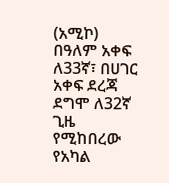(አሚኮ) በዓለም አቀፍ ለ33ኛ፣ በሀገር አቀፍ ደረጃ ደግሞ ለ32ኛ ጊዜ የሚከበረው የአካል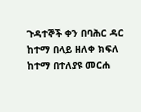ጉዳተኞች ቀን በባሕር ዳር ከተማ በላይ ዘለቀ ክፍለ ከተማ በተለያዩ መርሐ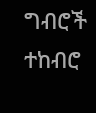ግብሮች ተከብሮ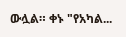ውሏል። ቀኑ "የአካል...